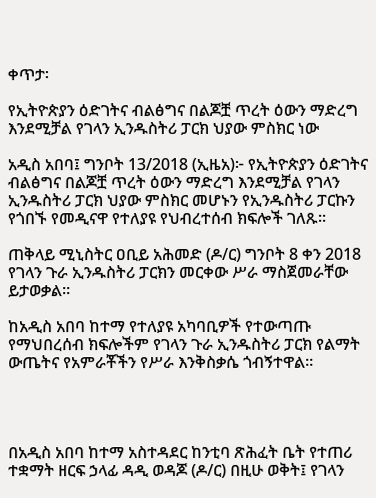ቀጥታ፡

የኢትዮጵያን ዕድገትና ብልፅግና በልጆቿ ጥረት ዕውን ማድረግ እንደሚቻል የገላን ኢንዱስትሪ ፓርክ ህያው ምስክር ነው

አዲስ አበባ፤ ግንቦት 13/2018 (ኢዜአ)፦ የኢትዮጵያን ዕድገትና ብልፅግና በልጆቿ ጥረት ዕውን ማድረግ እንደሚቻል የገላን ኢንዱስትሪ ፓርክ ህያው ምስክር መሆኑን የኢንዱስትሪ ፓርኩን የጎበኙ የመዲናዋ የተለያዩ የህብረተሰብ ክፍሎች ገለጹ።

ጠቅላይ ሚኒስትር ዐቢይ አሕመድ (ዶ/ር) ግንቦት 8 ቀን 2018 የገላን ጉራ ኢንዱስትሪ ፓርክን መርቀው ሥራ ማስጀመራቸው ይታወቃል።

ከአዲስ አበባ ከተማ የተለያዩ አካባቢዎች የተውጣጡ የማህበረሰብ ክፍሎችም የገላን ጉራ ኢንዱስትሪ ፓርክ የልማት ውጤትና የአምራቾችን የሥራ እንቅስቃሴ ጎብኝተዋል።




በአዲስ አበባ ከተማ አስተዳደር ከንቲባ ጽሕፈት ቤት የተጠሪ ተቋማት ዘርፍ ኃላፊ ዳዲ ወዳጆ (ዶ/ር) በዚሁ ወቅት፤ የገላን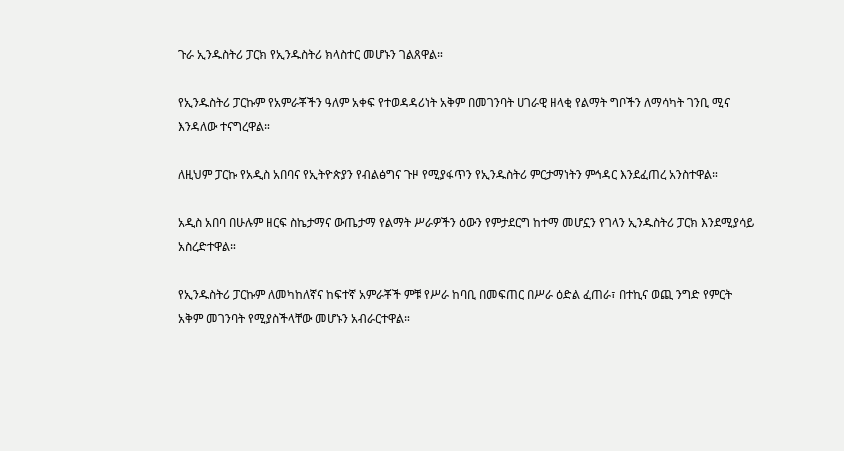ጉራ ኢንዱስትሪ ፓርክ የኢንዱስትሪ ክላስተር መሆኑን ገልጸዋል።

የኢንዱስትሪ ፓርኩም የአምራቾችን ዓለም አቀፍ የተወዳዳሪነት አቅም በመገንባት ሀገራዊ ዘላቂ የልማት ግቦችን ለማሳካት ገንቢ ሚና እንዳለው ተናግረዋል።

ለዚህም ፓርኩ የአዲስ አበባና የኢትዮጵያን የብልፅግና ጉዞ የሚያፋጥን የኢንዱስትሪ ምርታማነትን ምኅዳር እንደፈጠረ አንስተዋል።

አዲስ አበባ በሁሉም ዘርፍ ስኬታማና ውጤታማ የልማት ሥራዎችን ዕውን የምታደርግ ከተማ መሆኗን የገላን ኢንዱስትሪ ፓርክ እንደሚያሳይ አስረድተዋል።

የኢንዱስትሪ ፓርኩም ለመካከለኛና ከፍተኛ አምራቾች ምቹ የሥራ ከባቢ በመፍጠር በሥራ ዕድል ፈጠራ፣ በተኪና ወጪ ንግድ የምርት አቅም መገንባት የሚያስችላቸው መሆኑን አብራርተዋል።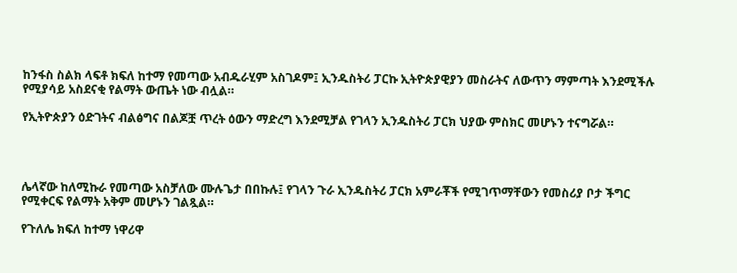ከንፋስ ስልክ ላፍቶ ክፍለ ከተማ የመጣው አብዱራሂም አስገዶም፤ ኢንዱስትሪ ፓርኩ ኢትዮጵያዊያን መስራትና ለውጥን ማምጣት እንደሚችሉ የሚያሳይ አስደናቂ የልማት ውጤት ነው ብሏል።

የኢትዮጵያን ዕድገትና ብልፅግና በልጆቿ ጥረት ዕውን ማድረግ እንደሚቻል የገላን ኢንዱስትሪ ፓርክ ህያው ምስክር መሆኑን ተናግሯል።




ሌላኛው ከለሚኩራ የመጣው አስቻለው ሙሉጌታ በበኩሉ፤ የገላን ጉራ ኢንዱስትሪ ፓርክ አምራቾች የሚገጥማቸውን የመስሪያ ቦታ ችግር የሚቀርፍ የልማት አቅም መሆኑን ገልጿል።

የጉለሌ ክፍለ ከተማ ነዋሪዋ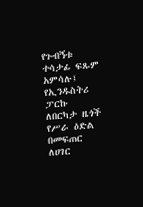የጉብኝቱ ተሳታፊ ፍጹም አምሳሉ፤ የኢንዱስትሪ ፓርኩ ለበርካታ ዜጎች የሥራ ዕድል በመፍጠር ለሀገር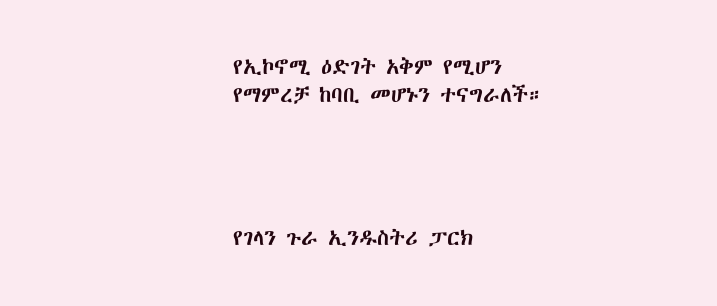የኢኮኖሚ ዕድገት አቅም የሚሆን የማምረቻ ከባቢ መሆኑን ተናግራለች።




የገላን ጉራ ኢንዱስትሪ ፓርክ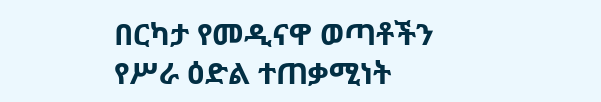በርካታ የመዲናዋ ወጣቶችን የሥራ ዕድል ተጠቃሚነት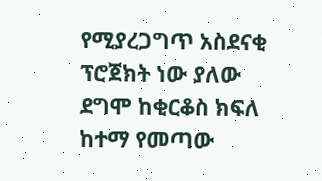የሚያረጋግጥ አስደናቂ ፕሮጀክት ነው ያለው ደግሞ ከቂርቆስ ክፍለ ከተማ የመጣው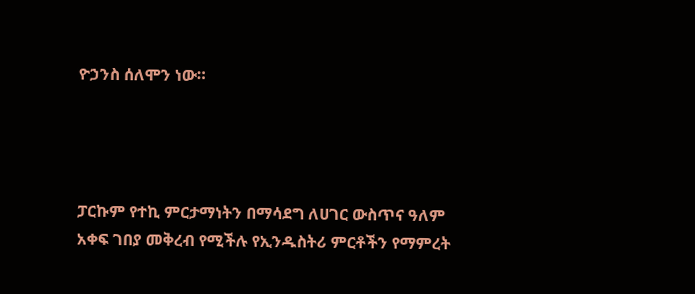ዮኃንስ ሰለሞን ነው።




ፓርኩም የተኪ ምርታማነትን በማሳደግ ለሀገር ውስጥና ዓለም አቀፍ ገበያ መቅረብ የሚችሉ የኢንዱስትሪ ምርቶችን የማምረት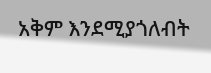አቅም እንደሚያጎለብት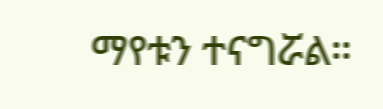ማየቱን ተናግሯል።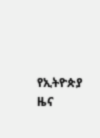የኢትዮጵያ ዜና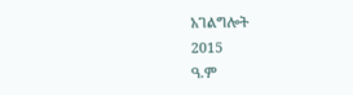አገልግሎት
2015
ዓ.ም